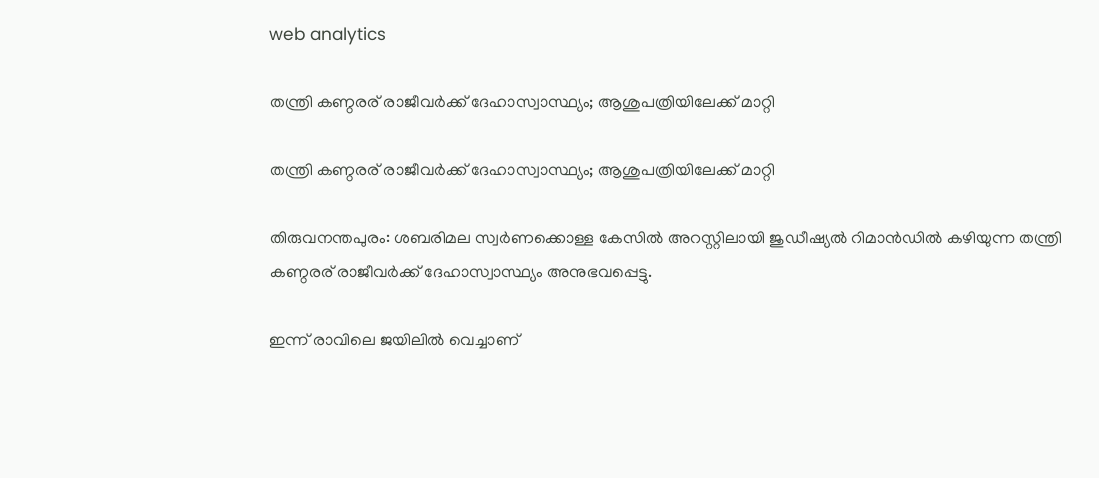web analytics

തന്ത്രി കണ്ഠരര് രാജീവര്‍ക്ക് ദേഹാസ്വാസ്ഥ്യം; ആശുപത്രിയിലേക്ക് മാറ്റി

തന്ത്രി കണ്ഠരര് രാജീവര്‍ക്ക് ദേഹാസ്വാസ്ഥ്യം; ആശുപത്രിയിലേക്ക് മാറ്റി

തിരുവനന്തപുരം: ശബരിമല സ്വര്‍ണക്കൊള്ള കേസില്‍ അറസ്റ്റിലായി ജുഡീഷ്യല്‍ റിമാന്‍ഡില്‍ കഴിയുന്ന തന്ത്രി കണ്ഠരര് രാജീവര്‍ക്ക് ദേഹാസ്വാസ്ഥ്യം അനുഭവപ്പെട്ടു.

ഇന്ന് രാവിലെ ജയിലില്‍ വെച്ചാണ്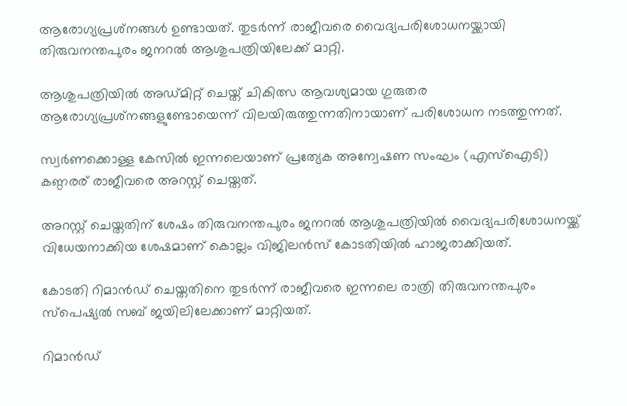ആരോഗ്യപ്രശ്‌നങ്ങള്‍ ഉണ്ടായത്. തുടര്‍ന്ന് രാജീവരെ വൈദ്യപരിശോധനയ്ക്കായി തിരുവനന്തപുരം ജനറല്‍ ആശുപത്രിയിലേക്ക് മാറ്റി.

ആശുപത്രിയില്‍ അഡ്മിറ്റ് ചെയ്ത് ചികിത്സ ആവശ്യമായ ഗുരുതര ആരോഗ്യപ്രശ്‌നങ്ങളുണ്ടോയെന്ന് വിലയിരുത്തുന്നതിനായാണ് പരിശോധന നടത്തുന്നത്.

സ്വര്‍ണക്കൊള്ള കേസില്‍ ഇന്നലെയാണ് പ്രത്യേക അന്വേഷണ സംഘം (എസ്ഐടി) കണ്ഠരര് രാജീവരെ അറസ്റ്റ് ചെയ്തത്.

അറസ്റ്റ് ചെയ്തതിന് ശേഷം തിരുവനന്തപുരം ജനറല്‍ ആശുപത്രിയില്‍ വൈദ്യപരിശോധനയ്ക്ക് വിധേയനാക്കിയ ശേഷമാണ് കൊല്ലം വിജിലന്‍സ് കോടതിയില്‍ ഹാജരാക്കിയത്.

കോടതി റിമാന്‍ഡ് ചെയ്തതിനെ തുടര്‍ന്ന് രാജീവരെ ഇന്നലെ രാത്രി തിരുവനന്തപുരം സ്‌പെഷ്യല്‍ സബ് ജയിലിലേക്കാണ് മാറ്റിയത്.

റിമാന്‍ഡ്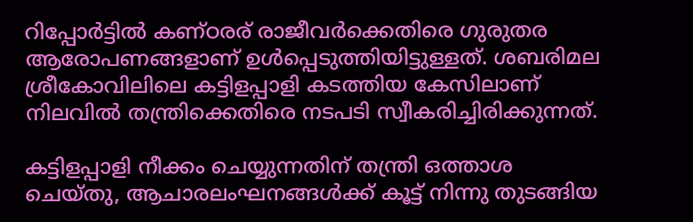റിപ്പോര്‍ട്ടില്‍ കണ്ഠരര് രാജീവര്‍ക്കെതിരെ ഗുരുതര ആരോപണങ്ങളാണ് ഉള്‍പ്പെടുത്തിയിട്ടുള്ളത്. ശബരിമല ശ്രീകോവിലിലെ കട്ടിളപ്പാളി കടത്തിയ കേസിലാണ് നിലവില്‍ തന്ത്രിക്കെതിരെ നടപടി സ്വീകരിച്ചിരിക്കുന്നത്.

കട്ടിളപ്പാളി നീക്കം ചെയ്യുന്നതിന് തന്ത്രി ഒത്താശ ചെയ്തു, ആചാരലംഘനങ്ങള്‍ക്ക് കൂട്ട് നിന്നു തുടങ്ങിയ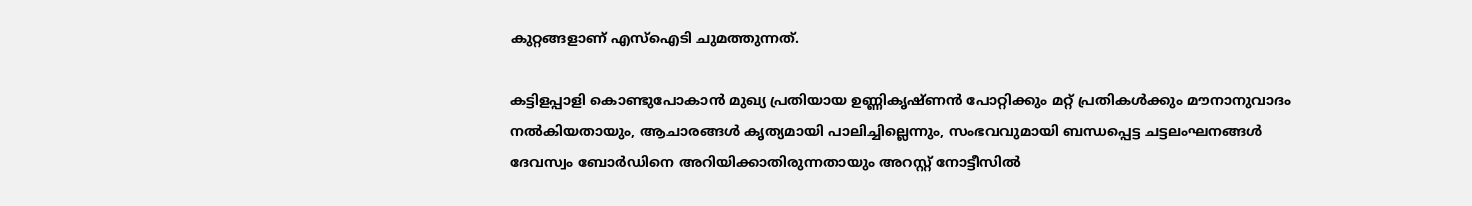കുറ്റങ്ങളാണ് എസ്ഐടി ചുമത്തുന്നത്.

കട്ടിളപ്പാളി കൊണ്ടുപോകാന്‍ മുഖ്യ പ്രതിയായ ഉണ്ണികൃഷ്ണന്‍ പോറ്റിക്കും മറ്റ് പ്രതികള്‍ക്കും മൗനാനുവാദം നല്‍കിയതായും, ആചാരങ്ങള്‍ കൃത്യമായി പാലിച്ചില്ലെന്നും, സംഭവവുമായി ബന്ധപ്പെട്ട ചട്ടലംഘനങ്ങള്‍ ദേവസ്വം ബോര്‍ഡിനെ അറിയിക്കാതിരുന്നതായും അറസ്റ്റ് നോട്ടീസില്‍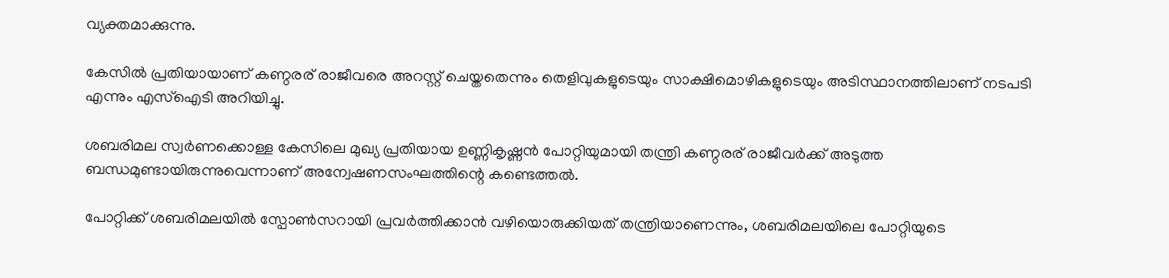വ്യക്തമാക്കുന്നു.

കേസില്‍ പ്രതിയായാണ് കണ്ഠരര് രാജീവരെ അറസ്റ്റ് ചെയ്തതെന്നും തെളിവുകളുടെയും സാക്ഷിമൊഴികളുടെയും അടിസ്ഥാനത്തിലാണ് നടപടി എന്നും എസ്ഐടി അറിയിച്ചു.

ശബരിമല സ്വര്‍ണക്കൊള്ള കേസിലെ മുഖ്യ പ്രതിയായ ഉണ്ണികൃഷ്ണന്‍ പോറ്റിയുമായി തന്ത്രി കണ്ഠരര് രാജീവര്‍ക്ക് അടുത്ത ബന്ധമുണ്ടായിരുന്നുവെന്നാണ് അന്വേഷണസംഘത്തിന്റെ കണ്ടെത്തല്‍.

പോറ്റിക്ക് ശബരിമലയില്‍ സ്പോണ്‍സറായി പ്രവര്‍ത്തിക്കാന്‍ വഴിയൊരുക്കിയത് തന്ത്രിയാണെന്നും, ശബരിമലയിലെ പോറ്റിയുടെ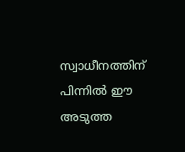സ്വാധീനത്തിന് പിന്നില്‍ ഈ അടുത്ത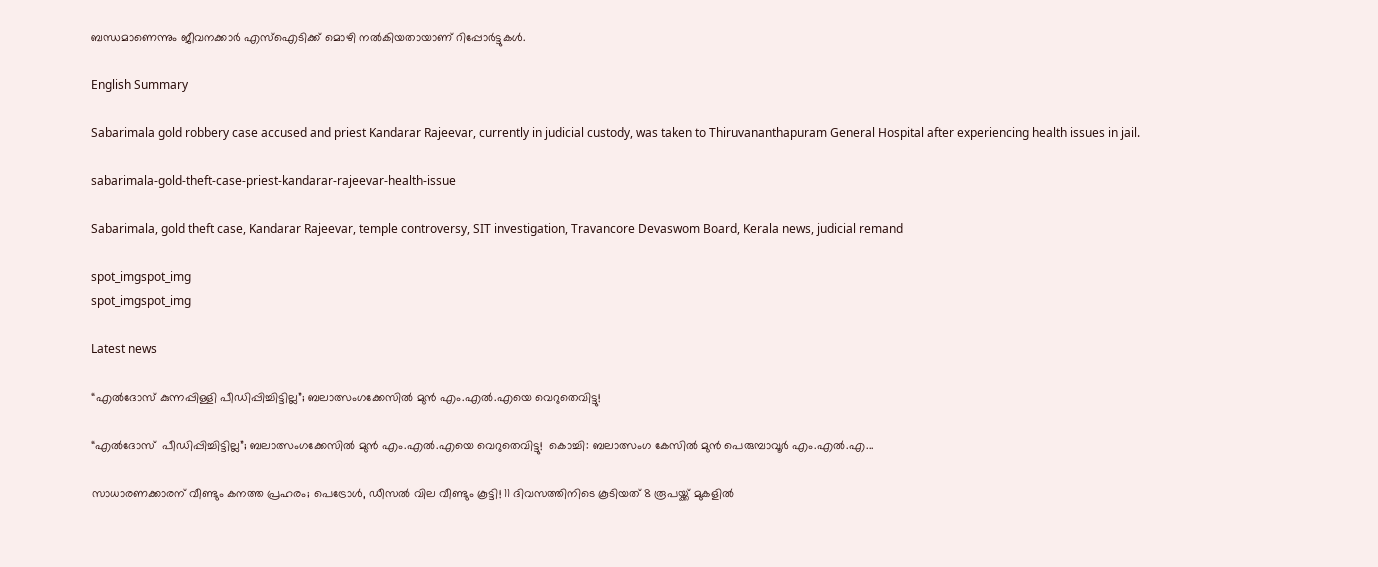ബന്ധമാണെന്നും ജീവനക്കാര്‍ എസ്ഐടിക്ക് മൊഴി നല്‍കിയതായാണ് റിപ്പോര്‍ട്ടുകള്‍.

English Summary

Sabarimala gold robbery case accused and priest Kandarar Rajeevar, currently in judicial custody, was taken to Thiruvananthapuram General Hospital after experiencing health issues in jail.

sabarimala-gold-theft-case-priest-kandarar-rajeevar-health-issue

Sabarimala, gold theft case, Kandarar Rajeevar, temple controversy, SIT investigation, Travancore Devaswom Board, Kerala news, judicial remand

spot_imgspot_img
spot_imgspot_img

Latest news

“എൽദോസ് കുന്നപ്പിള്ളി പീഡിപ്പിച്ചിട്ടില്ല”; ബലാത്സംഗക്കേസിൽ മുൻ എം.എൽ.എയെ വെറുതെവിട്ടു!

“എൽദോസ്  പീഡിപ്പിച്ചിട്ടില്ല”; ബലാത്സംഗക്കേസിൽ മുൻ എം.എൽ.എയെ വെറുതെവിട്ടു!  കൊച്ചി: ബലാത്സംഗ കേസിൽ മുൻ പെരുമ്പാവൂർ എം.എൽ.എ...

സാധാരണക്കാരന് വീണ്ടും കനത്ത പ്രഹരം; പെട്രോൾ, ഡീസൽ വില വീണ്ടും കൂട്ടി! 11 ദിവസത്തിനിടെ കൂടിയത് 8 രൂപയ്ക്ക് മുകളിൽ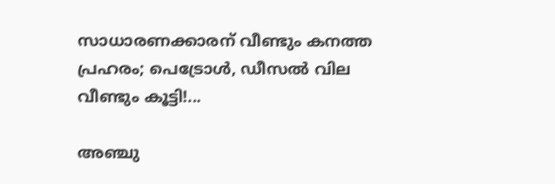സാധാരണക്കാരന് വീണ്ടും കനത്ത പ്രഹരം; പെട്രോൾ, ഡീസൽ വില വീണ്ടും കൂട്ടി!...

അഞ്ചു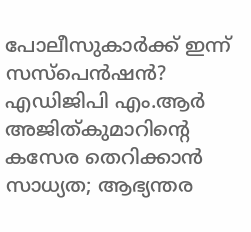പോലീസുകാർക്ക് ഇന്ന് സസ്‌പെൻഷൻ? എഡിജിപി എം.ആർ അജിത്കുമാറിൻ്റെ കസേര തെറിക്കാൻ സാധ്യത; ആഭ്യന്തര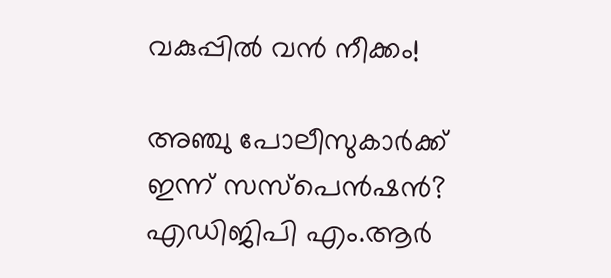വകുപ്പിൽ വൻ നീക്കം!

അഞ്ചു പോലീസുകാർക്ക് ഇന്ന് സസ്‌പെൻഷൻ? എഡിജിപി എം.ആർ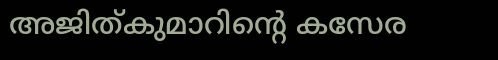അജിത്കുമാറിൻ്റെ കസേര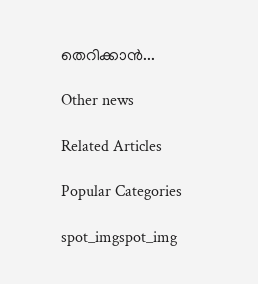തെറിക്കാൻ...

Other news

Related Articles

Popular Categories

spot_imgspot_img